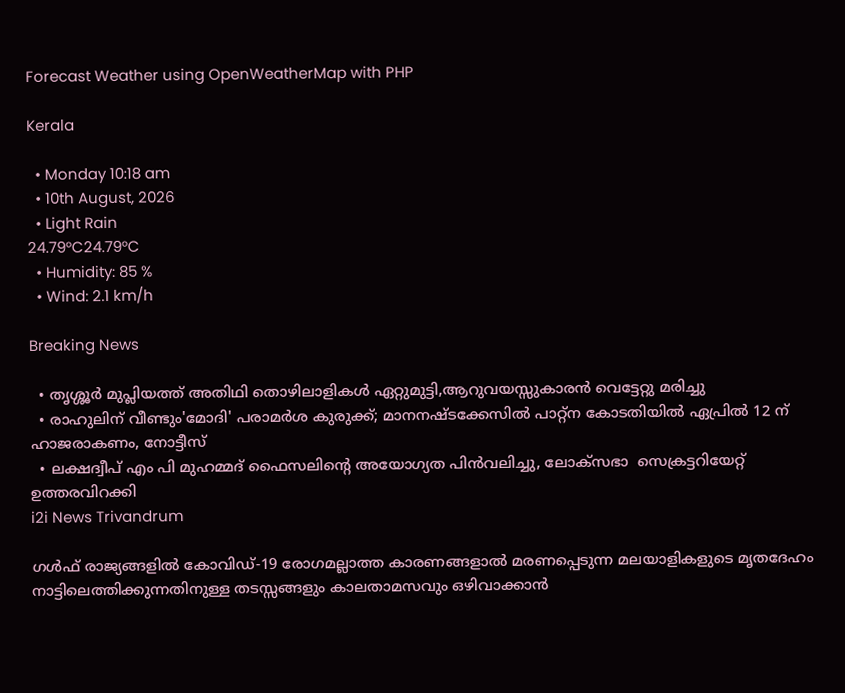Forecast Weather using OpenWeatherMap with PHP

Kerala

  • Monday 10:18 am
  • 10th August, 2026
  • Light Rain
24.79°C24.79°C
  • Humidity: 85 %
  • Wind: 2.1 km/h

Breaking News

  • തൃശ്ശൂർ മുപ്ലിയത്ത് അതിഥി തൊഴിലാളികൾ ഏറ്റുമുട്ടി,ആറുവയസ്സുകാരൻ വെട്ടേറ്റു മരിച്ചു
  • രാഹുലിന് വീണ്ടും'മോദി' പരാമര്‍ശ കുരുക്ക്; മാനനഷ്ടക്കേസിൽ പാറ്റ്ന കോടതിയിൽ ഏപ്രിൽ 12 ന് ഹാജരാകണം, നോട്ടീസ്
  • ലക്ഷദ്വീപ് എം പി മുഹമ്മദ് ഫൈസലിൻ്റെ അയോഗ്യത പിൻവലിച്ചു, ലോക്സഭാ  സെക്രട്ടറിയേറ്റ് ഉത്തരവിറക്കി
i2i News Trivandrum

ഗൾഫ് രാജ്യങ്ങളിൽ കോവിഡ്-19 രോഗമല്ലാത്ത കാരണങ്ങളാൽ മരണപ്പെടുന്ന മലയാളികളുടെ മൃതദേഹം നാട്ടിലെത്തിക്കുന്നതിനുള്ള തടസ്സങ്ങളും കാലതാമസവും ഒഴിവാക്കാൻ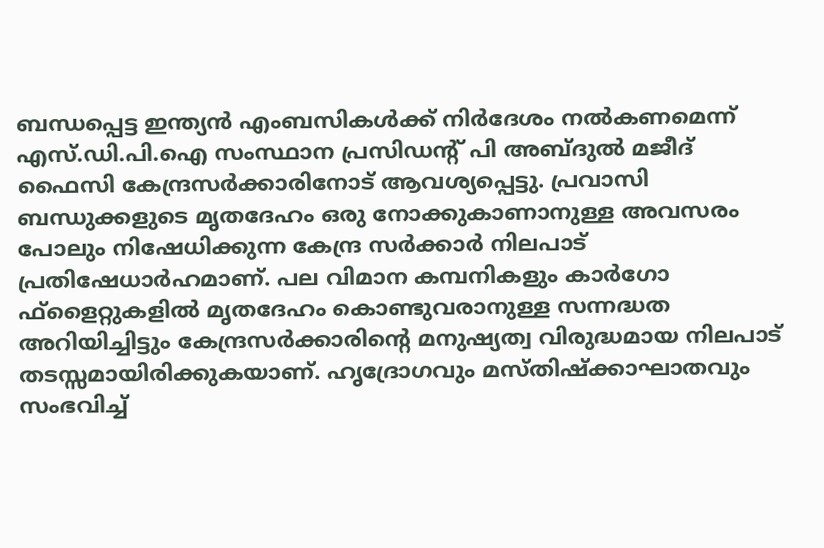ബന്ധപ്പെട്ട ഇന്ത്യൻ എംബസികൾക്ക് നിർദേശം നൽകണമെന്ന് എസ്.ഡി.പി.ഐ സംസ്ഥാന പ്രസിഡന്റ് പി അബ്ദുൽ മജീദ് ഫൈസി കേന്ദ്രസർക്കാരിനോട് ആവശ്യപ്പെട്ടു. പ്രവാസി ബന്ധുക്കളുടെ മൃതദേഹം ഒരു നോക്കുകാണാനുള്ള അവസരം പോലും നിഷേധിക്കുന്ന കേന്ദ്ര സർക്കാർ നിലപാട് പ്രതിഷേധാർഹമാണ്. പല വിമാന കമ്പനികളും കാർഗോ ഫ്‌ളൈറ്റുകളിൽ മൃതദേഹം കൊണ്ടുവരാനുള്ള സന്നദ്ധത അറിയിച്ചിട്ടും കേന്ദ്രസർക്കാരിന്റെ മനുഷ്യത്വ വിരുദ്ധമായ നിലപാട് തടസ്സമായിരിക്കുകയാണ്. ഹൃദ്രോഗവും മസ്തിഷ്‌ക്കാഘാതവും സംഭവിച്ച്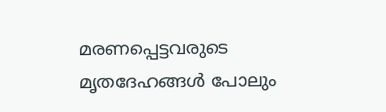മരണപ്പെട്ടവരുടെ മൃതദേഹങ്ങൾ പോലും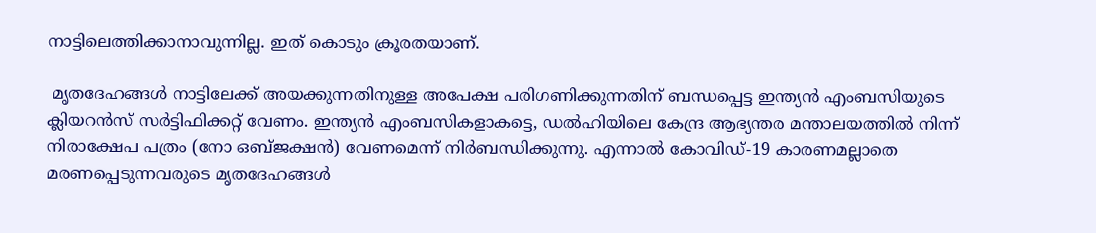നാട്ടിലെത്തിക്കാനാവുന്നില്ല. ഇത് കൊടും ക്രൂരതയാണ്.

 മൃതദേഹങ്ങൾ നാട്ടിലേക്ക് അയക്കുന്നതിനുള്ള അപേക്ഷ പരിഗണിക്കുന്നതിന് ബന്ധപ്പെട്ട ഇന്ത്യൻ എംബസിയുടെ ക്ലിയറൻസ് സർട്ടിഫിക്കറ്റ് വേണം. ഇന്ത്യൻ എംബസികളാകട്ടെ, ഡൽഹിയിലെ കേന്ദ്ര ആഭ്യന്തര മന്താലയത്തിൽ നിന്ന് നിരാക്ഷേപ പത്രം (നോ ഒബ്ജക്ഷൻ) വേണമെന്ന് നിർബന്ധിക്കുന്നു. എന്നാൽ കോവിഡ്-19 കാരണമല്ലാതെ മരണപ്പെടുന്നവരുടെ മൃതദേഹങ്ങൾ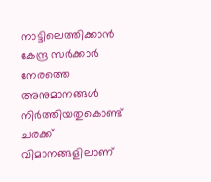നാട്ടിലെത്തിക്കാൻ കേന്ദ്ര സർക്കാർ നേരത്തെ അനുമാനങ്ങൾ നിർത്തിയതുകൊണ്ട് ചരക്ക് വിമാനങ്ങളിലാണ്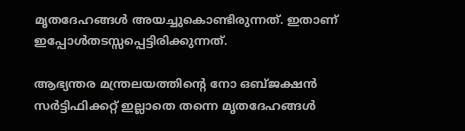മൃതദേഹങ്ങൾ അയച്ചുകൊണ്ടിരുന്നത്. ഇതാണ് ഇപ്പോൾതടസ്സപ്പെട്ടിരിക്കുന്നത്.

ആഭ്യന്തര മന്ത്രലയത്തിന്റെ നോ ഒബ്ജക്ഷൻ സർട്ടിഫിക്കറ്റ് ഇല്ലാതെ തന്നെ മൃതദേഹങ്ങൾ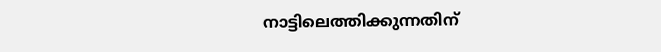നാട്ടിലെത്തിക്കുന്നതിന്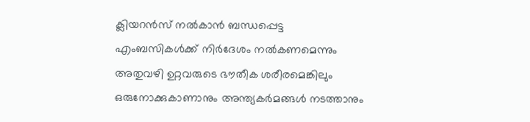ക്ലിയറൻസ് നൽകാൻ ബന്ധപ്പെട്ട എംബസികൾക്ക് നിർദേശം നൽകണമെന്നും അതുവഴി ഉറ്റവരുടെ ഭൗതീക ശരീരമെങ്കിലും ഒരുനോക്കുകാണാനും അന്ത്യകർമങ്ങൾ നടത്താനും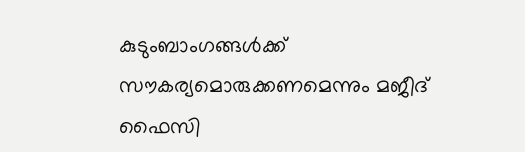കുടുംബാംഗങ്ങൾക്ക് സൗകര്യമൊരുക്കണമെന്നും മജീദ് ഫൈസി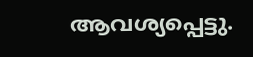ആവശ്യപ്പെട്ടു.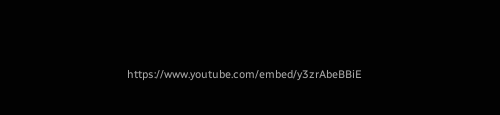https://www.youtube.com/embed/y3zrAbeBBiE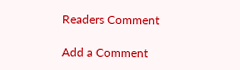Readers Comment

Add a Comment